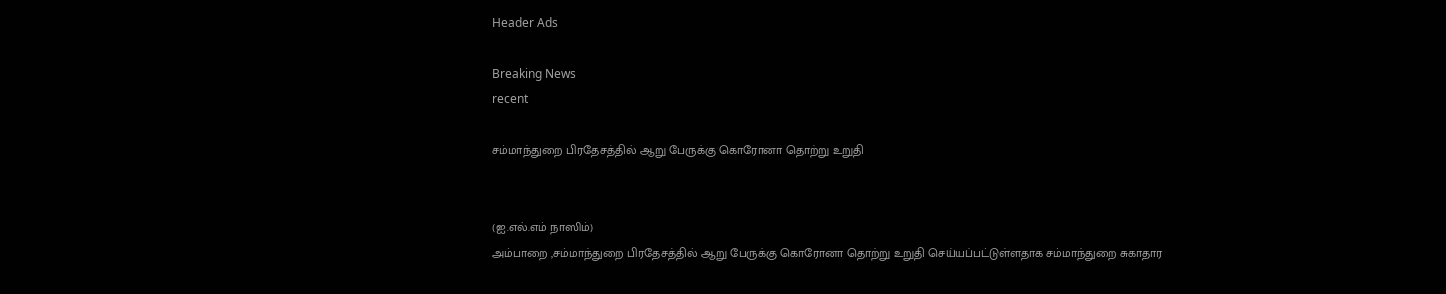Header Ads

Breaking News
recent

சம்மாந்துறை பிரதேசத்தில் ஆறு பேருக்கு கொரோனா தொற்று உறுதி


(ஐ.எல்.எம் நாஸிம்)
அம்பாறை ,சம்மாந்துறை பிரதேசத்தில் ஆறு பேருக்கு கொரோனா தொற்று உறுதி செய்யப்பட்டுள்ளதாக சம்மாந்துறை சுகாதார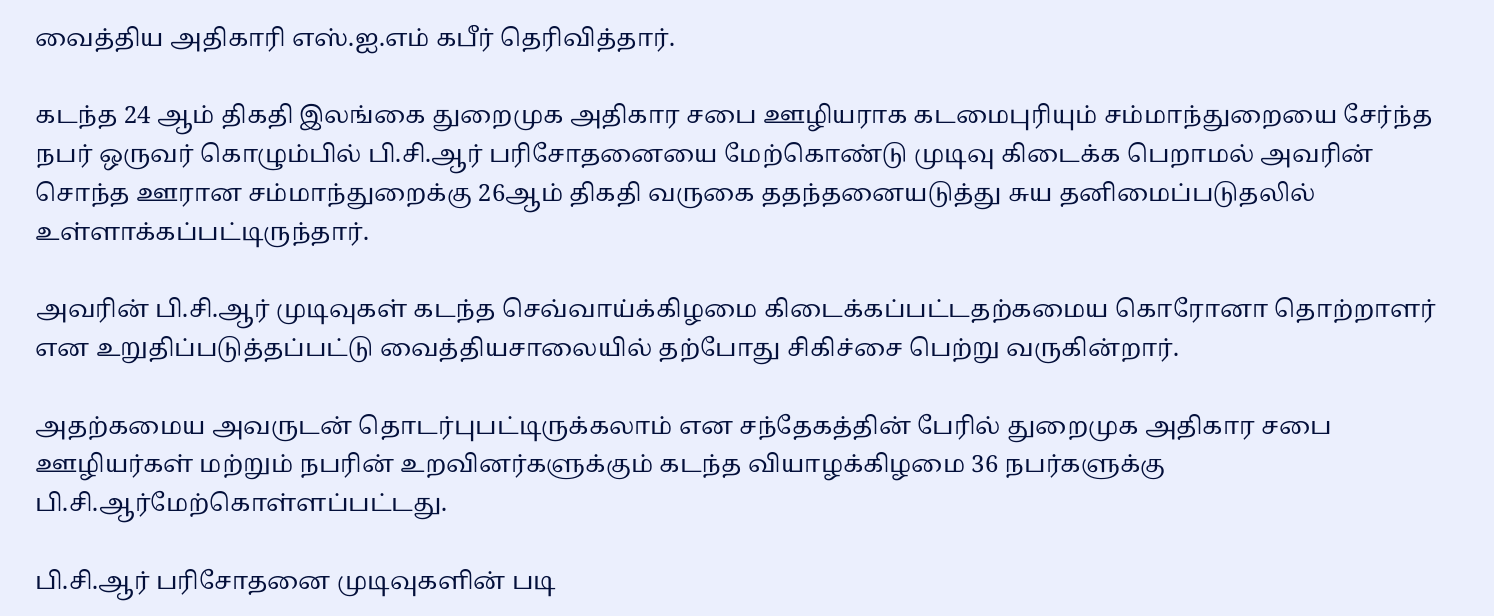வைத்திய அதிகாரி எஸ்.ஐ.எம் கபீர் தெரிவித்தார்.

கடந்த 24 ஆம் திகதி இலங்கை துறைமுக அதிகார சபை ஊழியராக கடமைபுரியும் சம்மாந்துறையை சேர்ந்த நபர் ஒருவர் கொழும்பில் பி.சி.ஆர் பரிசோதனையை மேற்கொண்டு முடிவு கிடைக்க பெறாமல் அவரின் சொந்த ஊரான சம்மாந்துறைக்கு 26ஆம் திகதி வருகை ததந்தனையடுத்து சுய தனிமைப்படுதலில் உள்ளாக்கப்பட்டிருந்தார்.

அவரின் பி.சி.ஆர் முடிவுகள் கடந்த செவ்வாய்க்கிழமை கிடைக்கப்பட்டதற்கமைய கொரோனா தொற்றாளர் என உறுதிப்படுத்தப்பட்டு வைத்தியசாலையில் தற்போது சிகிச்சை பெற்று வருகின்றார்.

அதற்கமைய அவருடன் தொடர்புபட்டிருக்கலாம் என சந்தேகத்தின் பேரில் துறைமுக அதிகார சபை ஊழியர்கள் மற்றும் நபரின் உறவினர்களுக்கும் கடந்த வியாழக்கிழமை 36 நபர்களுக்கு பி.சி.ஆர்மேற்கொள்ளப்பட்டது.

பி.சி.ஆர் பரிசோதனை முடிவுகளின் படி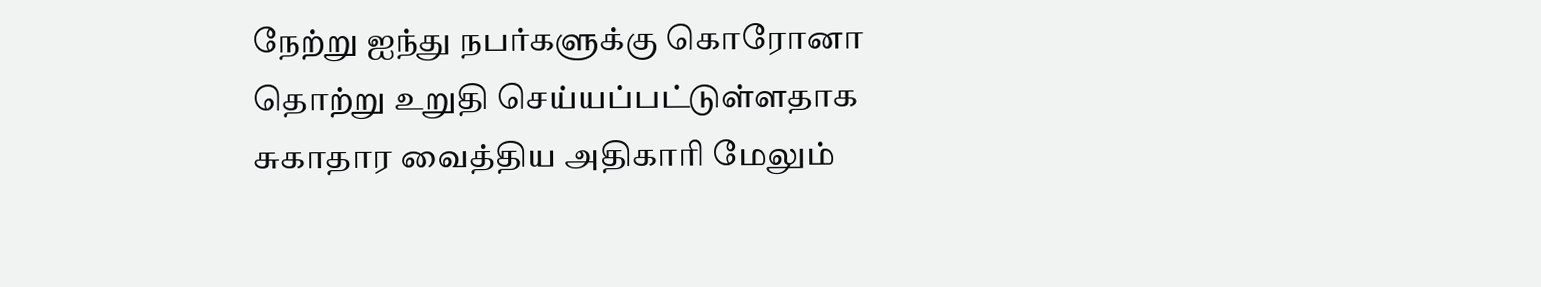நேற்று ஐந்து நபர்களுக்கு கொரோனா தொற்று உறுதி செய்யப்பட்டுள்ளதாக சுகாதார வைத்திய அதிகாரி மேலும்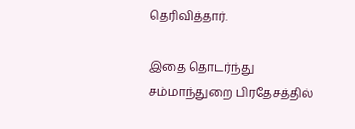தெரிவித்தார்.

இதை தொடர்ந்து சம்மாந்துறை பிரதேசத்தில்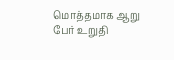மொத்தமாக ஆறு பேர் உறுதி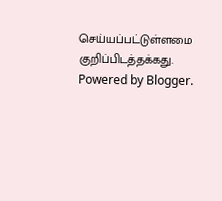செய்யப்பட்டுள்ளமை குறிப்பிடத்தக்கது.
Powered by Blogger.